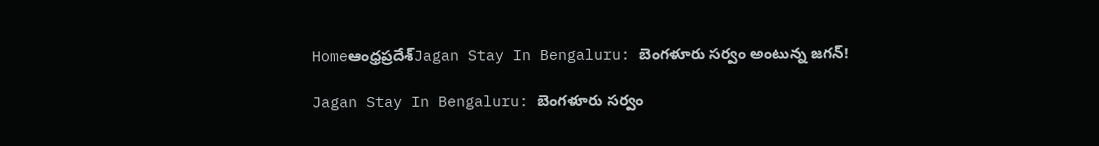Homeఆంధ్రప్రదేశ్‌Jagan Stay In Bengaluru: బెంగళూరు సర్వం అంటున్న జగన్!

Jagan Stay In Bengaluru: బెంగళూరు సర్వం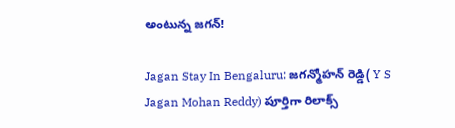అంటున్న జగన్!

Jagan Stay In Bengaluru: జగన్మోహన్ రెడ్డి( Y S Jagan Mohan Reddy) పూర్తిగా రిలాక్స్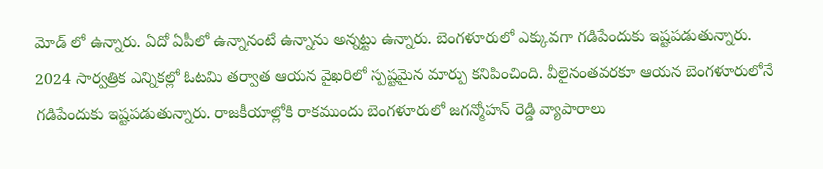మోడ్ లో ఉన్నారు. ఏదో ఏపీలో ఉన్నానంటే ఉన్నాను అన్నట్టు ఉన్నారు. బెంగళూరులో ఎక్కువగా గడిపేందుకు ఇష్టపడుతున్నారు. 2024 సార్వత్రిక ఎన్నికల్లో ఓటమి తర్వాత ఆయన వైఖరిలో స్పష్టమైన మార్పు కనిపించింది. వీలైనంతవరకూ ఆయన బెంగళూరులోనే గడిపేందుకు ఇష్టపడుతున్నారు. రాజకీయాల్లోకి రాకముందు బెంగళూరులో జగన్మోహన్ రెడ్డి వ్యాపారాలు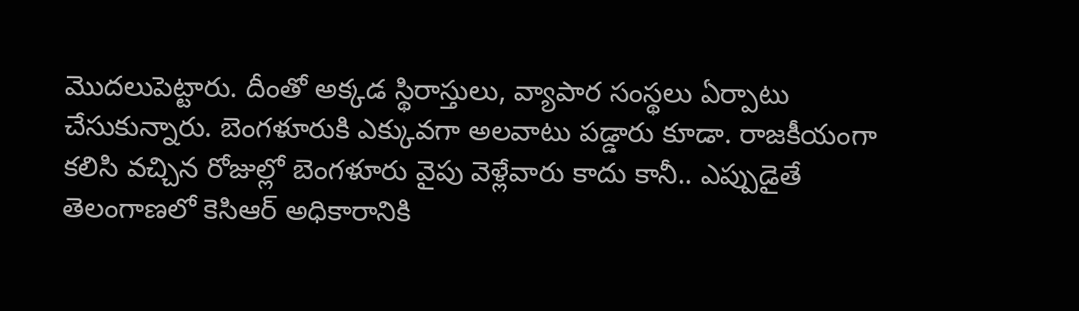మొదలుపెట్టారు. దీంతో అక్కడ స్థిరాస్తులు, వ్యాపార సంస్థలు ఏర్పాటు చేసుకున్నారు. బెంగళూరుకి ఎక్కువగా అలవాటు పడ్డారు కూడా. రాజకీయంగా కలిసి వచ్చిన రోజుల్లో బెంగళూరు వైపు వెళ్లేవారు కాదు కానీ.. ఎప్పుడైతే తెలంగాణలో కెసిఆర్ అధికారానికి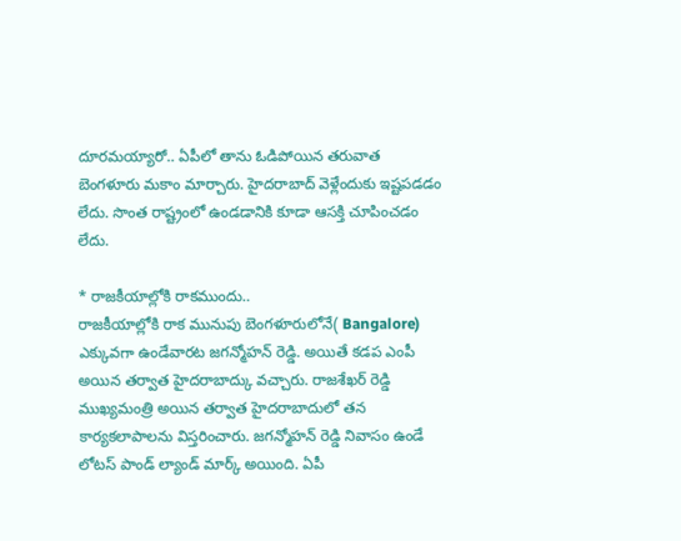దూరమయ్యారో.. ఏపీలో తాను ఓడిపోయిన తరువాత బెంగళూరు మకాం మార్చారు. హైదరాబాద్ వెళ్లేందుకు ఇష్టపడడం లేదు. సొంత రాష్ట్రంలో ఉండడానికి కూడా ఆసక్తి చూపించడం లేదు.

* రాజకీయాల్లోకి రాకముందు..
రాజకీయాల్లోకి రాక మునుపు బెంగళూరులోనే( Bangalore) ఎక్కువగా ఉండేవారట జగన్మోహన్ రెడ్డి. అయితే కడప ఎంపీ అయిన తర్వాత హైదరాబాద్కు వచ్చారు. రాజశేఖర్ రెడ్డి ముఖ్యమంత్రి అయిన తర్వాత హైదరాబాదులో తన కార్యకలాపాలను విస్తరించారు. జగన్మోహన్ రెడ్డి నివాసం ఉండే లోటస్ పాండ్ ల్యాండ్ మార్క్ అయింది. ఏపీ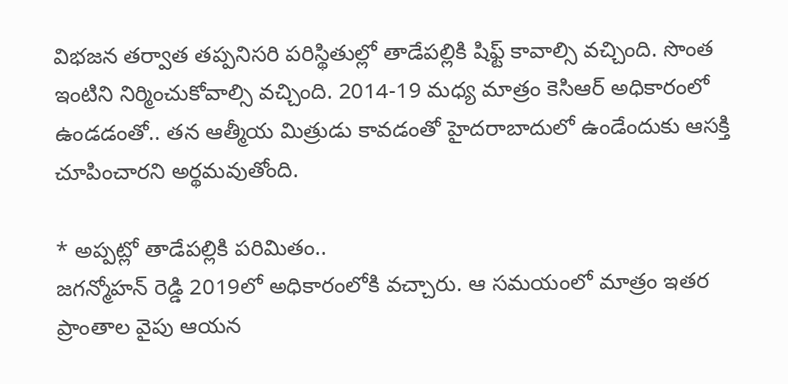విభజన తర్వాత తప్పనిసరి పరిస్థితుల్లో తాడేపల్లికి షిఫ్ట్ కావాల్సి వచ్చింది. సొంత ఇంటిని నిర్మించుకోవాల్సి వచ్చింది. 2014-19 మధ్య మాత్రం కెసిఆర్ అధికారంలో ఉండడంతో.. తన ఆత్మీయ మిత్రుడు కావడంతో హైదరాబాదులో ఉండేందుకు ఆసక్తి చూపించారని అర్థమవుతోంది.

* అప్పట్లో తాడేపల్లికి పరిమితం..
జగన్మోహన్ రెడ్డి 2019లో అధికారంలోకి వచ్చారు. ఆ సమయంలో మాత్రం ఇతర ప్రాంతాల వైపు ఆయన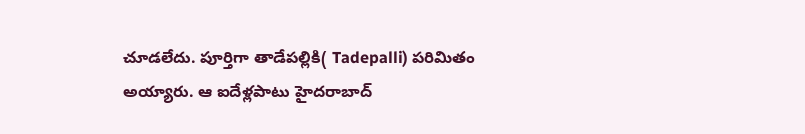చూడలేదు. పూర్తిగా తాడేపల్లికి( Tadepalli) పరిమితం అయ్యారు. ఆ ఐదేళ్లపాటు హైదరాబాద్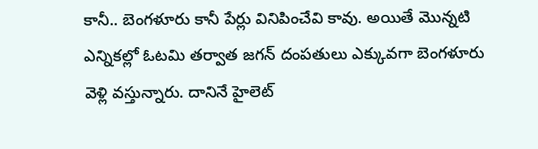కానీ.. బెంగళూరు కానీ పేర్లు వినిపించేవి కావు. అయితే మొన్నటి ఎన్నికల్లో ఓటమి తర్వాత జగన్ దంపతులు ఎక్కువగా బెంగళూరు వెళ్లి వస్తున్నారు. దానినే హైలెట్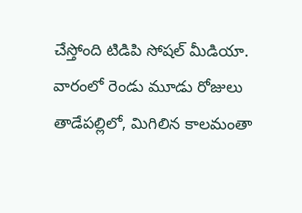చేస్తోంది టిడిపి సోషల్ మీడియా. వారంలో రెండు మూడు రోజులు తాడేపల్లిలో, మిగిలిన కాలమంతా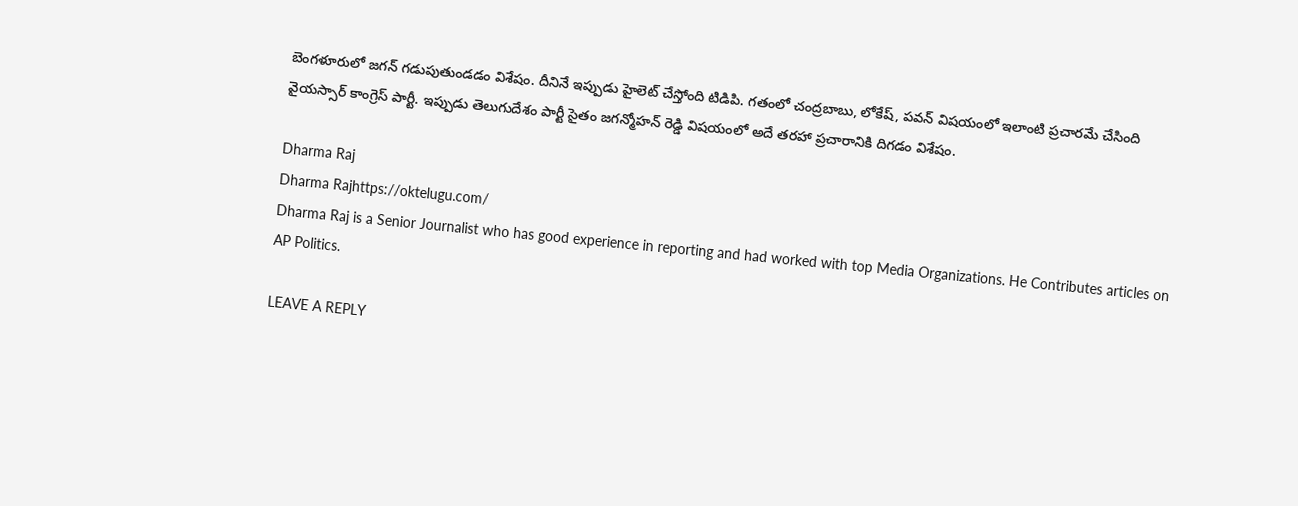బెంగళూరులో జగన్ గడుపుతుండడం విశేషం. దీనినే ఇప్పుడు హైలెట్ చేస్తోంది టిడిపి. గతంలో చంద్రబాబు, లోకేష్, పవన్ విషయంలో ఇలాంటి ప్రచారమే చేసింది వైయస్సార్ కాంగ్రెస్ పార్టీ. ఇప్పుడు తెలుగుదేశం పార్టీ సైతం జగన్మోహన్ రెడ్డి విషయంలో అదే తరహా ప్రచారానికి దిగడం విశేషం.

Dharma Raj
Dharma Rajhttps://oktelugu.com/
Dharma Raj is a Senior Journalist who has good experience in reporting and had worked with top Media Organizations. He Contributes articles on AP Politics.

LEAVE A REPLY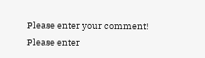Please enter your comment!
Please enter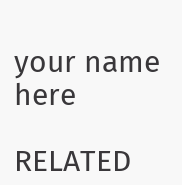your name here

RELATED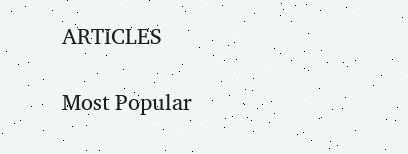ARTICLES

Most Popular